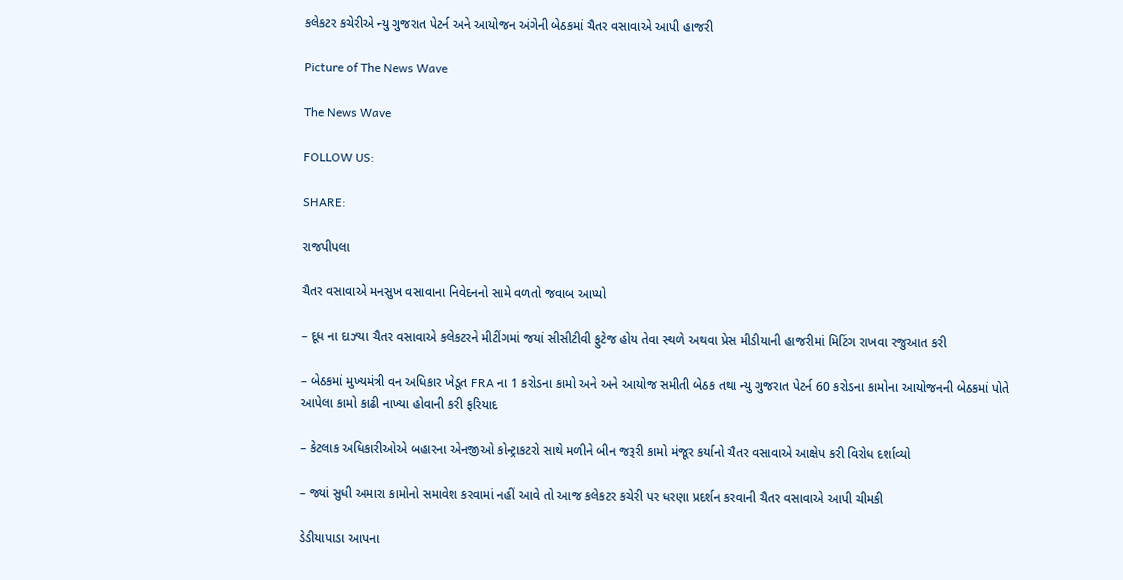કલેકટર કચેરીએ ન્યુ ગુજરાત પેટર્ન અને આયોજન અંગેની બેઠકમાં ચૈતર વસાવાએ આપી હાજરી

Picture of The News Wave

The News Wave

FOLLOW US:

SHARE:

રાજપીપલા

ચૈતર વસાવાએ મનસુખ વસાવાના નિવેદનનો સામે વળતો જવાબ આપ્યો

– દૂધ ના દાઝ્યા ચૈતર વસાવાએ કલેકટરને મીટીંગમાં જયાં સીસીટીવી ફુટેજ હોય તેવા સ્થળે અથવા પ્રેસ મીડીયાની હાજરીમાં મિટિંગ રાખવા રજુઆત કરી

– બેઠકમાં મુખ્યમંત્રી વન અધિકાર ખેડૂત FRA ના 1 કરોડના કામો અને અને આયોજ સમીતી બેઠક તથા ન્યુ ગુજરાત પેટર્ન 60 કરોડના કામોના આયોજનની બેઠકમાં પોતે આપેલા કામો કાઢી નાખ્યા હોવાની કરી ફરિયાદ

– કેટલાક અધિકારીઓએ બહારના એનજીઓ કોન્ટ્રાકટરો સાથે મળીને બીન જરૂરી કામો મંજૂર કર્યાનો ચૈતર વસાવાએ આક્ષેપ કરી વિરોધ દર્શાવ્યો

– જ્યાં સુધી અમારા કામોનો સમાવેશ કરવામાં નહીં આવે તો આજ કલેકટર કચેરી પર ધરણા પ્રદર્શન કરવાની ચૈતર વસાવાએ આપી ચીમકી

ડેડીયાપાડા આપના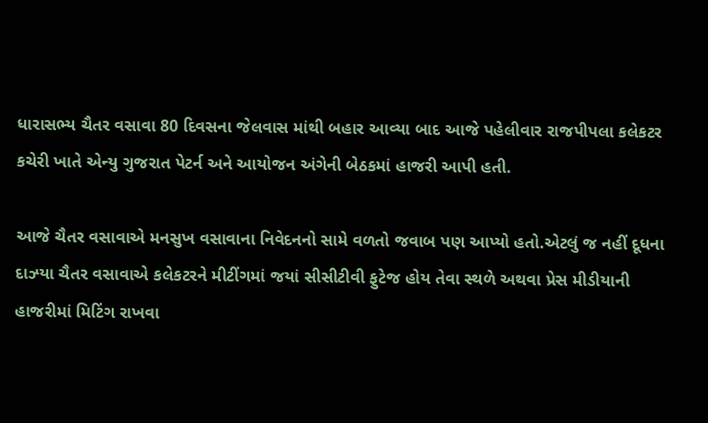ધારાસભ્ય ચૈતર વસાવા 80 દિવસના જેલવાસ માંથી બહાર આવ્યા બાદ આજે પહેલીવાર રાજપીપલા કલેકટર કચેરી ખાતે એન્યુ ગુજરાત પેટર્ન અને આયોજન અંગેની બેઠકમાં હાજરી આપી હતી.

આજે ચૈતર વસાવાએ મનસુખ વસાવાના નિવેદનનો સામે વળતો જવાબ પણ આપ્યો હતો.એટલું જ નહીં દૂધના દાઝ્યા ચૈતર વસાવાએ કલેકટરને મીટીંગમાં જયાં સીસીટીવી ફુટેજ હોય તેવા સ્થળે અથવા પ્રેસ મીડીયાની હાજરીમાં મિટિંગ રાખવા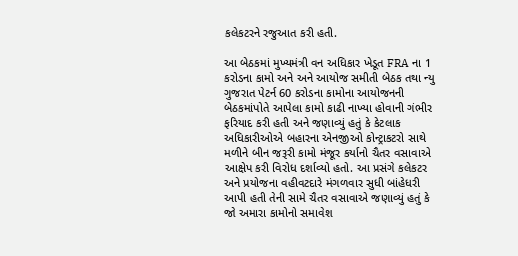કલેકટરને રજુઆત કરી હતી.

આ બેઠકમાં મુખ્યમંત્રી વન અધિકાર ખેડૂત FRA ના 1 કરોડના કામો અને અને આયોજ સમીતી બેઠક તથા ન્યુ ગુજરાત પેટર્ન 60 કરોડના કામોના આયોજનની બેઠકમાંપોતે આપેલા કામો કાઢી નાખ્યા હોવાની ગંભીર ફરિયાદ કરી હતી અને જણાવ્યું હતું કે કેટલાક અધિકારીઓએ બહારના એનજીઓ કોન્ટ્રાકટરો સાથે મળીને બીન જરૂરી કામો મંજૂર કર્યાનો ચૈતર વસાવાએ આક્ષેપ કરી વિરોધ દર્શાવ્યો હતો. આ પ્રસંગે કલેકટર અને પ્રયોજના વહીવટદારે મંગળવાર સુધી બાંહેધરી આપી હતી તેની સામે ચૈતર વસાવાએ જણાવ્યું હતું કે જો અમારા કામોનો સમાવેશ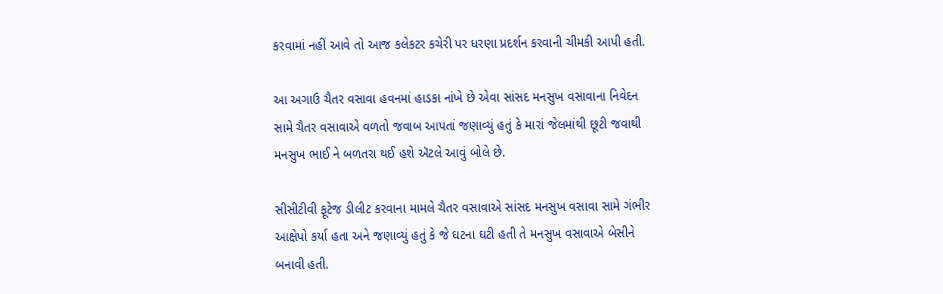કરવામાં નહીં આવે તો આજ કલેકટર કચેરી પર ધરણા પ્રદર્શન કરવાની ચીમકી આપી હતી.

આ અગાઉ ચૈતર વસાવા હવનમાં હાડકા નાંખે છે એવા સાંસદ મનસુખ વસાવાના નિવેદન સામે ચૈતર વસાવાએ વળતો જવાબ આપતાં જણાવ્યું હતું કે મારાં જેલમાંથી છૂટી જવાથી મનસુખ ભાઈ ને બળતરા થઈ હશે ઍટલે આવું બોલે છે.

સીસીટીવી ફૂટેજ ડીલીટ કરવાના મામલે ચૈતર વસાવાએ સાંસદ મનસુખ વસાવા સામે ગંભીર આક્ષેપો કર્યા હતા અને જણાવ્યું હતું કે જે ઘટના ઘટી હતી તે મનસુખ વસાવાએ બેસીને બનાવી હતી.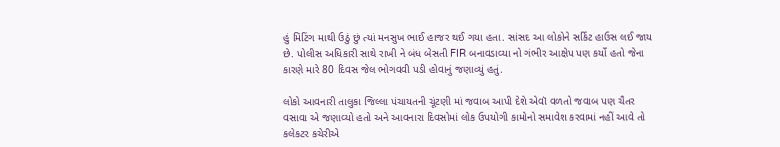હું મિટિંગ માથી ઉઠું છું ત્યાં મનસુખ ભાઈ હાજર થઈ ગયા હતા. સાંસદ આ લોકોને સર્કિટ હાઉસ લઈ જાય છે. પોલીસ અધિકારી સાથે રાખી ને બંધ બેસતી FIR બનાવડાવ્યા નો ગંભીર આક્ષેપ પણ કર્યો હતો જેના કારણે મારે 80 દિવસ જેલ ભોગવવી પડી હોવાનું જણાવ્યું હતું.

લોકો આવનારી તાલુકા જિલ્લા પંચાયતની ચૂંટણી માં જવાબ આપી દેશે એવૉ વળતો જવાબ પણ ચૈતર વસાવા એ જણાવ્યો હતો અને આવનારા દિવસોમાં લોક ઉપયોગી કામોનો સમાવેશ કરવામાં નહીં આવે તો કલેકટર કચેરીએ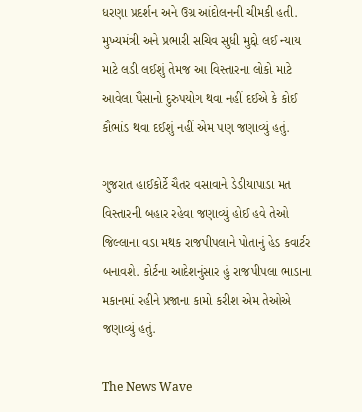ધરણા પ્રદર્શન અને ઉગ્ર આંદોલનની ચીમકી હતી. મુખ્યમંત્રી અને પ્રભારી સચિવ સુધી મુદ્દો લઈ ન્યાય માટે લડી લઈશું તેમજ આ વિસ્તારના લોકો માટે આવેલા પૈસાનો દુરુપયોગ થવા નહીં દઈએ કે કોઈ કૌભાંડ થવા દઈશું નહીં એમ પણ જણાવ્યું હતું.

ગુજરાત હાઈકોર્ટે ચૈતર વસાવાને ડેડીયાપાડા મત વિસ્તારની બહાર રહેવા જણાવ્યું હોઈ હવે તેઓ જિલ્લાના વડા મથક રાજપીપલાને પોતાનું હેડ કવાર્ટર બનાવશે. કોર્ટના આદેશનુંસાર હું રાજપીપલા ભાડાના મકાનમાં રહીને પ્રજાના કામો કરીશ એમ તેઓએ જણાવ્યું હતું.

The News Wave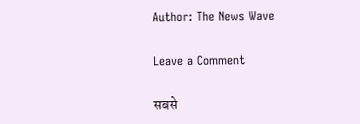Author: The News Wave

Leave a Comment

सबसे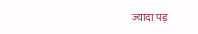ज्यादा पड़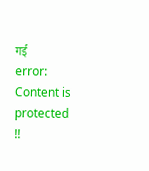गई
error: Content is protected !!